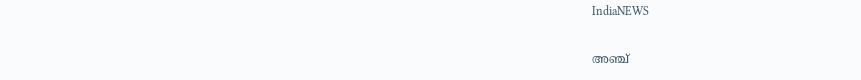IndiaNEWS

അഞ്ച്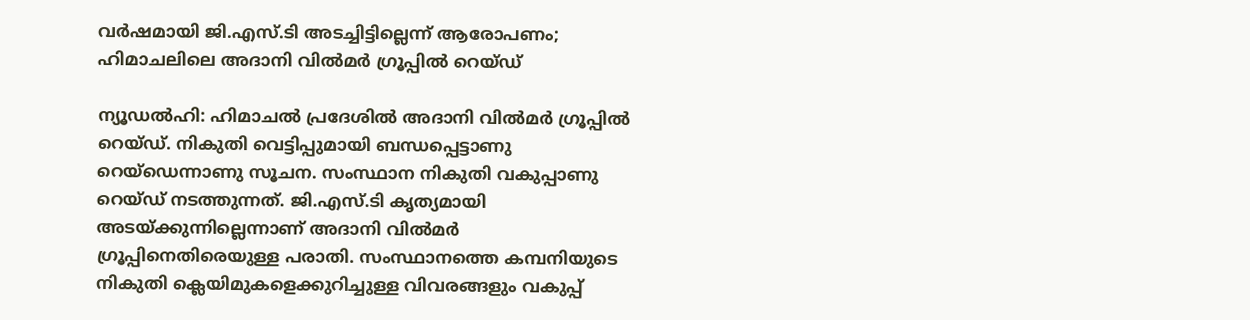വര്‍ഷമായി ജി.എസ്.ടി അടച്ചിട്ടില്ലെന്ന് ആരോപണം; ഹിമാചലിലെ അദാനി വില്‍മര്‍ ഗ്രൂപ്പില്‍ റെയ്ഡ്

ന്യൂഡല്‍ഹി: ഹിമാചല്‍ പ്രദേശില്‍ അദാനി വില്‍മര്‍ ഗ്രൂപ്പില്‍ റെയ്ഡ്. നികുതി വെട്ടിപ്പുമായി ബന്ധപ്പെട്ടാണു റെയ്‌ഡെന്നാണു സൂചന. സംസ്ഥാന നികുതി വകുപ്പാണു റെയ്ഡ് നടത്തുന്നത്. ജി.എസ്.ടി കൃത്യമായി അടയ്ക്കുന്നില്ലെന്നാണ് അദാനി വില്‍മര്‍ ഗ്രൂപ്പിനെതിരെയുള്ള പരാതി. സംസ്ഥാനത്തെ കമ്പനിയുടെ നികുതി ക്ലെയിമുകളെക്കുറിച്ചുള്ള വിവരങ്ങളും വകുപ്പ്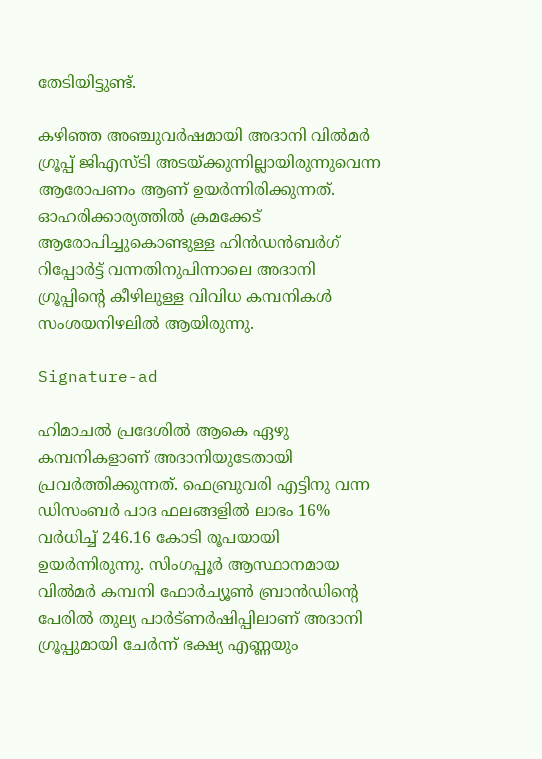തേടിയിട്ടുണ്ട്.

കഴിഞ്ഞ അഞ്ചുവര്‍ഷമായി അദാനി വില്‍മര്‍ ഗ്രൂപ്പ് ജിഎസ്ടി അടയ്ക്കുന്നില്ലായിരുന്നുവെന്ന ആരോപണം ആണ് ഉയര്‍ന്നിരിക്കുന്നത്. ഓഹരിക്കാര്യത്തില്‍ ക്രമക്കേട് ആരോപിച്ചുകൊണ്ടുള്ള ഹിന്‍ഡന്‍ബര്‍ഗ് റിപ്പോര്‍ട്ട് വന്നതിനുപിന്നാലെ അദാനി ഗ്രൂപ്പിന്റെ കീഴിലുള്ള വിവിധ കമ്പനികള്‍ സംശയനിഴലില്‍ ആയിരുന്നു.

Signature-ad

ഹിമാചല്‍ പ്രദേശില്‍ ആകെ ഏഴു കമ്പനികളാണ് അദാനിയുടേതായി പ്രവര്‍ത്തിക്കുന്നത്. ഫെബ്രുവരി എട്ടിനു വന്ന ഡിസംബര്‍ പാദ ഫലങ്ങളില്‍ ലാഭം 16% വര്‍ധിച്ച് 246.16 കോടി രൂപയായി ഉയര്‍ന്നിരുന്നു. സിംഗപ്പൂര്‍ ആസ്ഥാനമായ വില്‍മര്‍ കമ്പനി ഫോര്‍ച്യൂണ്‍ ബ്രാന്‍ഡിന്റെ പേരില്‍ തുല്യ പാര്‍ട്ണര്‍ഷിപ്പിലാണ് അദാനി ഗ്രൂപ്പുമായി ചേര്‍ന്ന് ഭക്ഷ്യ എണ്ണയും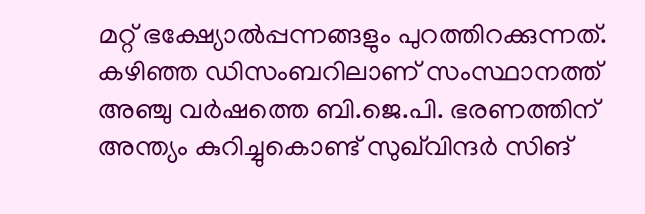മറ്റ് ഭക്ഷ്യോല്‍പ്പന്നങ്ങളും പുറത്തിറക്കുന്നത്. കഴിഞ്ഞ ഡിസംബറിലാണ് സംസ്ഥാനത്ത് അഞ്ചു വര്‍ഷത്തെ ബി.ജെ.പി. ഭരണത്തിന് അന്ത്യം കുറിച്ചുകൊണ്ട് സുഖ്‌വിന്ദര്‍ സിങ്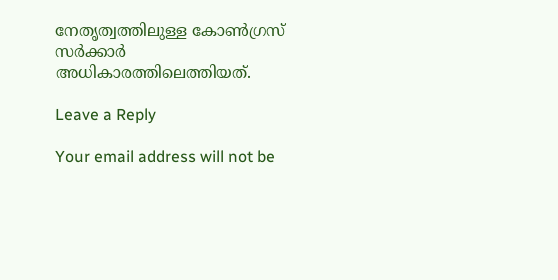നേതൃത്വത്തിലുള്ള കോണ്‍ഗ്രസ് സര്‍ക്കാര്‍ അധികാരത്തിലെത്തിയത്.

Leave a Reply

Your email address will not be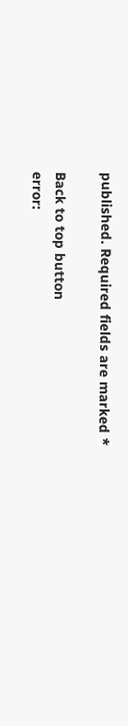published. Required fields are marked *

Back to top button
error: